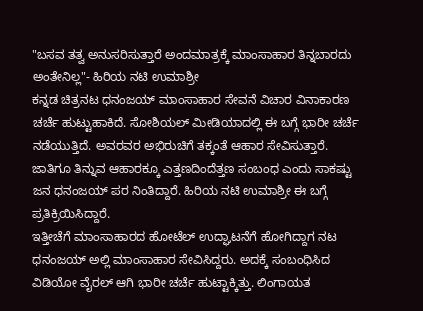"ಬಸವ ತತ್ವ ಅನುಸರಿಸುತ್ತಾರೆ ಅಂದಮಾತ್ರಕ್ಕೆ ಮಾಂಸಾಹಾರ ತಿನ್ನಬಾರದು ಅಂತೇನಿಲ್ಲ"- ಹಿರಿಯ ನಟಿ ಉಮಾಶ್ರೀ
ಕನ್ನಡ ಚಿತ್ರನಟ ಧನಂಜಯ್ ಮಾಂಸಾಹಾರ ಸೇವನೆ ವಿಚಾರ ವಿನಾಕಾರಣ ಚರ್ಚೆ ಹುಟ್ಟುಹಾಕಿದೆ. ಸೋಶಿಯಲ್ ಮೀಡಿಯಾದಲ್ಲಿ ಈ ಬಗ್ಗೆ ಭಾರೀ ಚರ್ಚೆ ನಡೆಯುತ್ತಿದೆ. ಅವರವರ ಅಭಿರುಚಿಗೆ ತಕ್ಕಂತೆ ಆಹಾರ ಸೇವಿಸುತ್ತಾರೆ. ಜಾತಿಗೂ ತಿನ್ನುವ ಆಹಾರಕ್ಕೂ ಎತ್ತಣದಿಂದೆತ್ತಣ ಸಂಬಂಧ ಎಂದು ಸಾಕಷ್ಟು ಜನ ಧನಂಜಯ್ ಪರ ನಿಂತಿದ್ದಾರೆ. ಹಿರಿಯ ನಟಿ ಉಮಾಶ್ರೀ ಈ ಬಗ್ಗೆ ಪ್ರತಿಕ್ರಿಯಿಸಿದ್ದಾರೆ.
ಇತ್ತೀಚೆಗೆ ಮಾಂಸಾಹಾರದ ಹೋಟೆಲ್ ಉದ್ಘಾಟನೆಗೆ ಹೋಗಿದ್ದಾಗ ನಟ ಧನಂಜಯ್ ಅಲ್ಲಿ ಮಾಂಸಾಹಾರ ಸೇವಿಸಿದ್ದರು. ಅದಕ್ಕೆ ಸಂಬಂಧಿಸಿದ ವಿಡಿಯೋ ವೈರಲ್ ಆಗಿ ಭಾರೀ ಚರ್ಚೆ ಹುಟ್ಟಾಕ್ಕಿತ್ತು. ಲಿಂಗಾಯತ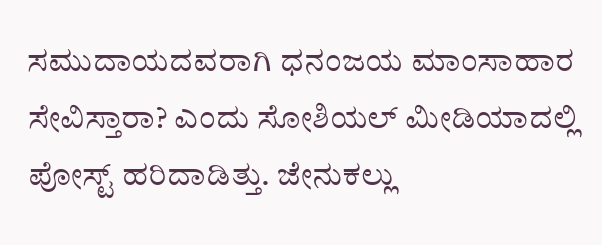ಸಮುದಾಯದವರಾಗಿ ಧನಂಜಯ ಮಾಂಸಾಹಾರ ಸೇವಿಸ್ತಾರಾ? ಎಂದು ಸೋಶಿಯಲ್ ಮೀಡಿಯಾದಲ್ಲಿ ಪೋಸ್ಟ್ ಹರಿದಾಡಿತ್ತು. ಜೇನುಕಲ್ಲು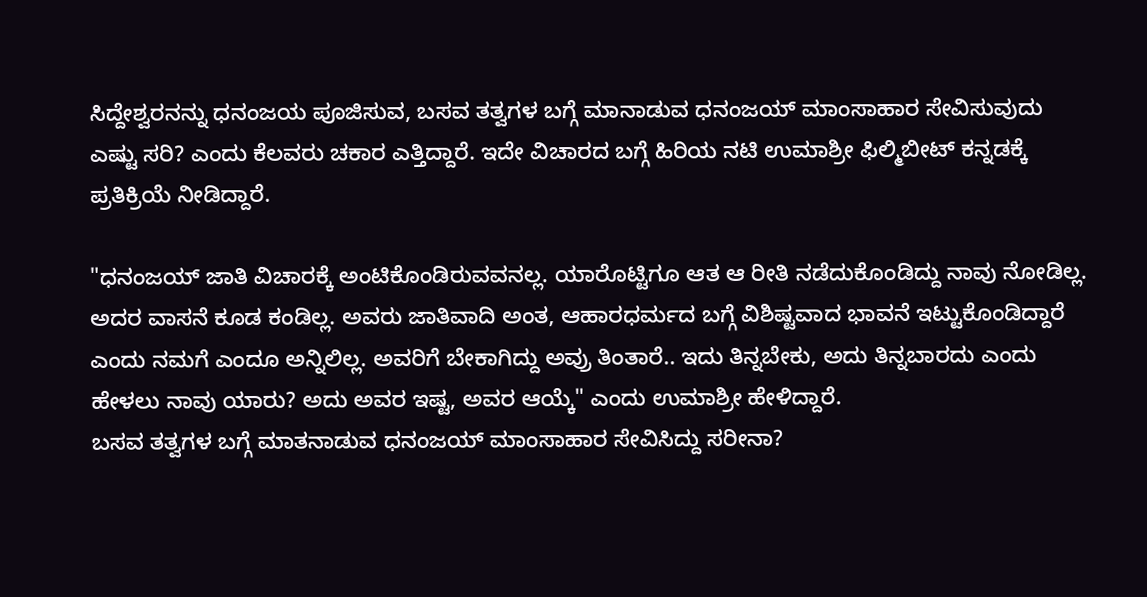ಸಿದ್ದೇಶ್ವರನನ್ನು ಧನಂಜಯ ಪೂಜಿಸುವ, ಬಸವ ತತ್ವಗಳ ಬಗ್ಗೆ ಮಾನಾಡುವ ಧನಂಜಯ್ ಮಾಂಸಾಹಾರ ಸೇವಿಸುವುದು ಎಷ್ಟು ಸರಿ? ಎಂದು ಕೆಲವರು ಚಕಾರ ಎತ್ತಿದ್ದಾರೆ. ಇದೇ ವಿಚಾರದ ಬಗ್ಗೆ ಹಿರಿಯ ನಟಿ ಉಮಾಶ್ರೀ ಫಿಲ್ಮಿಬೀಟ್ ಕನ್ನಡಕ್ಕೆ ಪ್ರತಿಕ್ರಿಯೆ ನೀಡಿದ್ದಾರೆ.

"ಧನಂಜಯ್ ಜಾತಿ ವಿಚಾರಕ್ಕೆ ಅಂಟಿಕೊಂಡಿರುವವನಲ್ಲ. ಯಾರೊಟ್ಟಿಗೂ ಆತ ಆ ರೀತಿ ನಡೆದುಕೊಂಡಿದ್ದು ನಾವು ನೋಡಿಲ್ಲ. ಅದರ ವಾಸನೆ ಕೂಡ ಕಂಡಿಲ್ಲ. ಅವರು ಜಾತಿವಾದಿ ಅಂತ, ಆಹಾರಧರ್ಮದ ಬಗ್ಗೆ ವಿಶಿಷ್ಟವಾದ ಭಾವನೆ ಇಟ್ಟುಕೊಂಡಿದ್ದಾರೆ ಎಂದು ನಮಗೆ ಎಂದೂ ಅನ್ನಿಲಿಲ್ಲ. ಅವರಿಗೆ ಬೇಕಾಗಿದ್ದು ಅವ್ರು ತಿಂತಾರೆ.. ಇದು ತಿನ್ನಬೇಕು, ಅದು ತಿನ್ನಬಾರದು ಎಂದು ಹೇಳಲು ನಾವು ಯಾರು? ಅದು ಅವರ ಇಷ್ಟ, ಅವರ ಆಯ್ಕೆ" ಎಂದು ಉಮಾಶ್ರೀ ಹೇಳಿದ್ದಾರೆ.
ಬಸವ ತತ್ವಗಳ ಬಗ್ಗೆ ಮಾತನಾಡುವ ಧನಂಜಯ್ ಮಾಂಸಾಹಾರ ಸೇವಿಸಿದ್ದು ಸರೀನಾ?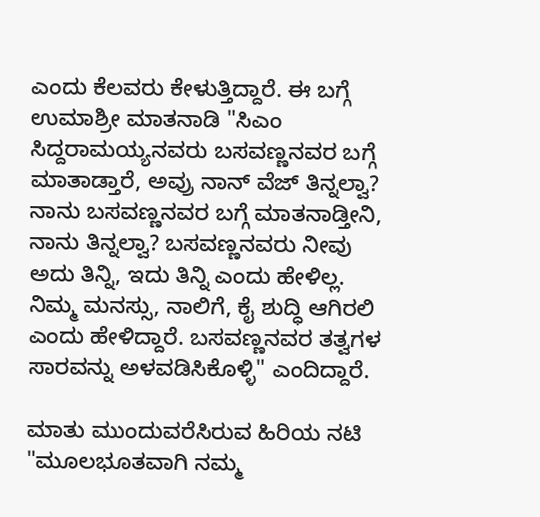ಎಂದು ಕೆಲವರು ಕೇಳುತ್ತಿದ್ದಾರೆ. ಈ ಬಗ್ಗೆ ಉಮಾಶ್ರೀ ಮಾತನಾಡಿ "ಸಿಎಂ ಸಿದ್ದರಾಮಯ್ಯನವರು ಬಸವಣ್ಣನವರ ಬಗ್ಗೆ ಮಾತಾಡ್ತಾರೆ, ಅವ್ರು ನಾನ್ ವೆಜ್ ತಿನ್ನಲ್ವಾ? ನಾನು ಬಸವಣ್ಣನವರ ಬಗ್ಗೆ ಮಾತನಾಡ್ತೀನಿ, ನಾನು ತಿನ್ನಲ್ವಾ? ಬಸವಣ್ಣನವರು ನೀವು ಅದು ತಿನ್ನಿ, ಇದು ತಿನ್ನಿ ಎಂದು ಹೇಳಿಲ್ಲ. ನಿಮ್ಮ ಮನಸ್ಸು, ನಾಲಿಗೆ, ಕೈ ಶುದ್ಧಿ ಆಗಿರಲಿ ಎಂದು ಹೇಳಿದ್ದಾರೆ. ಬಸವಣ್ಣನವರ ತತ್ವಗಳ ಸಾರವನ್ನು ಅಳವಡಿಸಿಕೊಳ್ಳಿ" ಎಂದಿದ್ದಾರೆ.

ಮಾತು ಮುಂದುವರೆಸಿರುವ ಹಿರಿಯ ನಟಿ "ಮೂಲಭೂತವಾಗಿ ನಮ್ಮ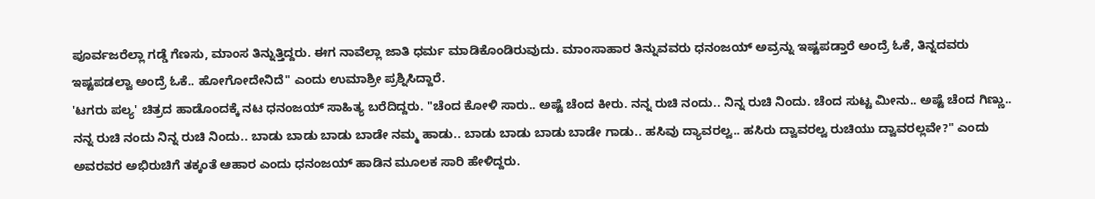ಪೂರ್ವಜರೆಲ್ಲಾ ಗಡ್ಡೆ ಗೆಣಸು, ಮಾಂಸ ತಿನ್ನುತ್ತಿದ್ದರು. ಈಗ ನಾವೆಲ್ಲಾ ಜಾತಿ ಧರ್ಮ ಮಾಡಿಕೊಂಡಿರುವುದು. ಮಾಂಸಾಹಾರ ತಿನ್ನುವವರು ಧನಂಜಯ್ ಅವ್ರನ್ನು ಇಷ್ಟಪಡ್ತಾರೆ ಅಂದ್ರೆ ಓಕೆ, ತಿನ್ನದವರು ಇಷ್ಟಪಡಲ್ವಾ ಅಂದ್ರೆ ಓಕೆ.. ಹೋಗೋದೇನಿದೆ" ಎಂದು ಉಮಾಶ್ರೀ ಪ್ರಶ್ನಿಸಿದ್ದಾರೆ.
'ಟಗರು ಪಲ್ಯ' ಚಿತ್ರದ ಹಾಡೊಂದಕ್ಕೆ ನಟ ಧನಂಜಯ್ ಸಾಹಿತ್ಯ ಬರೆದಿದ್ದರು. "ಚೆಂದ ಕೋಳಿ ಸಾರು.. ಅಷ್ಟೆ ಚೆಂದ ಕೀರು. ನನ್ನ ರುಚಿ ನಂದು.. ನಿನ್ನ ರುಚಿ ನಿಂದು. ಚೆಂದ ಸುಟ್ಟ ಮೀನು.. ಅಷ್ಟೆ ಚೆಂದ ಗಿಣ್ಣು.. ನನ್ನ ರುಚಿ ನಂದು ನಿನ್ನ ರುಚಿ ನಿಂದು.. ಬಾಡು ಬಾಡು ಬಾಡು ಬಾಡೇ ನಮ್ಮ ಹಾಡು.. ಬಾಡು ಬಾಡು ಬಾಡು ಬಾಡೇ ಗಾಡು.. ಹಸಿವು ದ್ಯಾವರಲ್ವ.. ಹಸಿರು ದ್ವಾವರಲ್ವ ರುಚಿಯು ದ್ವಾವರಲ್ಲವೇ?" ಎಂದು ಅವರವರ ಅಭಿರುಚಿಗೆ ತಕ್ಕಂತೆ ಆಹಾರ ಎಂದು ಧನಂಜಯ್ ಹಾಡಿನ ಮೂಲಕ ಸಾರಿ ಹೇಳಿದ್ದರು.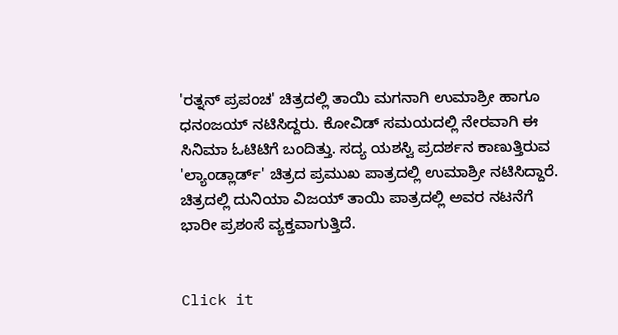'ರತ್ನನ್ ಪ್ರಪಂಚ' ಚಿತ್ರದಲ್ಲಿ ತಾಯಿ ಮಗನಾಗಿ ಉಮಾಶ್ರೀ ಹಾಗೂ ಧನಂಜಯ್ ನಟಿಸಿದ್ದರು. ಕೋವಿಡ್ ಸಮಯದಲ್ಲಿ ನೇರವಾಗಿ ಈ ಸಿನಿಮಾ ಓಟಿಟಿಗೆ ಬಂದಿತ್ತು. ಸದ್ಯ ಯಶಸ್ವಿ ಪ್ರದರ್ಶನ ಕಾಣುತ್ತಿರುವ 'ಲ್ಯಾಂಡ್ಲಾರ್ಡ್' ಚಿತ್ರದ ಪ್ರಮುಖ ಪಾತ್ರದಲ್ಲಿ ಉಮಾಶ್ರೀ ನಟಿಸಿದ್ದಾರೆ. ಚಿತ್ರದಲ್ಲಿ ದುನಿಯಾ ವಿಜಯ್ ತಾಯಿ ಪಾತ್ರದಲ್ಲಿ ಅವರ ನಟನೆಗೆ ಭಾರೀ ಪ್ರಶಂಸೆ ವ್ಯಕ್ತವಾಗುತ್ತಿದೆ.


Click it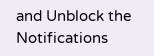and Unblock the Notifications